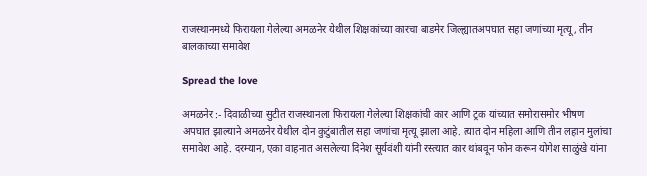राजस्थानमध्ये फिरायला गेलेल्या अमळनेर येथील शिक्षकांच्या कारचा बाडमेर जिल्ह्यातअपघात सहा जणांच्या मृत्यू, तीन बालकाच्या समावेश

Spread the love

अमळनेर :- दिवाळीच्या सुटीत राजस्थानला फिरायला गेलेल्या शिक्षकांची कार आणि ट्रक यांच्यात समोरासमोर भीषण अपघात झाल्याने अमळनेर येथील दोन कुटुंबातील सहा जणांचा मृत्यू झाला आहे. त्यात दोन महिला आणि तीन लहान मुलांचा समावेश आहे. दरम्यान, एका वाहनात असलेल्या दिनेश सूर्यवंशी यांनी रस्त्यात कार थांबवून फोन करून योगेश साळुंखे यांना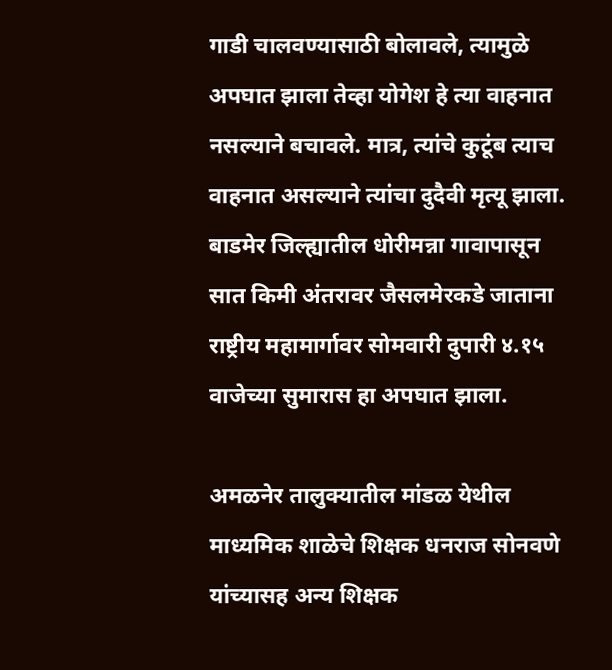गाडी चालवण्यासाठी बोलावले, त्यामुळे अपघात झाला तेव्हा योगेश हे त्या वाहनात नसल्याने बचावले. मात्र, त्यांचे कुटूंब त्याच वाहनात असल्याने त्यांचा दुदैवी मृत्यू झाला. बाडमेर जिल्ह्यातील धोरीमन्ना गावापासून सात किमी अंतरावर जैसलमेरकडे जाताना राष्ट्रीय महामार्गावर सोमवारी दुपारी ४.१५ वाजेच्या सुमारास हा अपघात झाला.

अमळनेर तालुक्यातील मांडळ येथील माध्यमिक शाळेचे शिक्षक धनराज सोनवणे यांच्यासह अन्य शिक्षक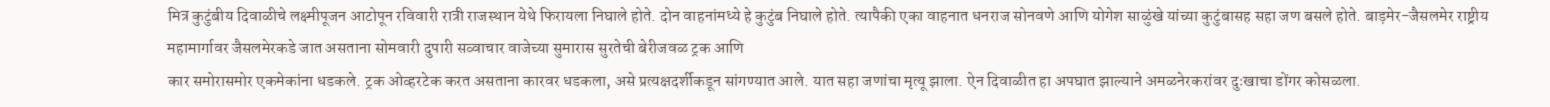मित्र कुटुंबीय दिवाळीचे लक्ष्मीपूजन आटोपून रविवारी रात्री राजस्थान येथे फिरायला निघाले होते. दोन वाहनांमध्ये हे कुटुंब निघाले होते. त्यापैकी एका वाहनात धनराज सोनवणे आणि योगेश साळुंखे यांच्या कुटुंबासह सहा जण बसले होते. बाड़मेर-जैसलमेर राष्ट्रीय महामार्गावर जैसलमेरकडे जात असताना सोमवारी दुपारी सव्वाचार वाजेच्या सुमारास सुरतेची बेरीजवळ ट्रक आणि
कार समोरासमोर एकमेकांना धडकले. ट्रक ओव्हरटेक करत असताना कारवर धडकला, असे प्रत्यक्षदर्शीकडून सांगण्यात आले. यात सहा जणांचा मृत्यू झाला. ऐन दिवाळीत हा अपघात झाल्याने अमळनेरकरांवर दुःखाचा डोंगर कोसळला.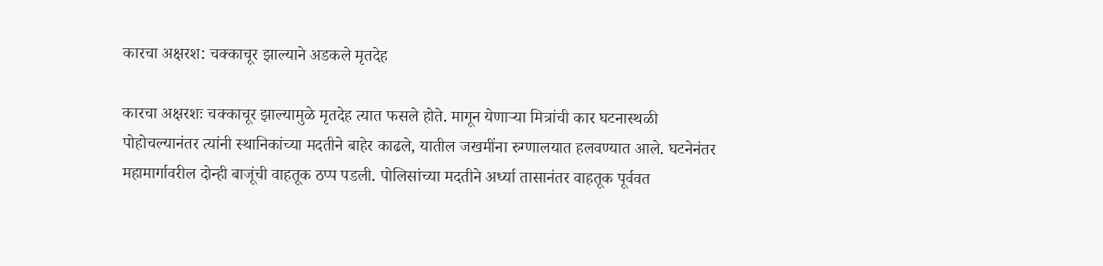कारचा अक्षरश: चक्काचूर झाल्याने अडकले मृतदेह

कारचा अक्षरशः चक्काचूर झाल्यामुळे मृतदेह त्यात फसले होते. मागून येणाऱ्या मित्रांची कार घटनास्थळी पोहोचल्यानंतर त्यांनी स्थानिकांच्या मदतीने बाहेर काढले, यातील जखमींना रुग्णालयात हलवण्यात आले. घटनेनंतर महामार्गावरील दोन्ही बाजूंची वाहतूक ठप्प पडली. पोलिसांच्या मदतीने अर्ध्या तासानंतर वाहतूक पूर्ववत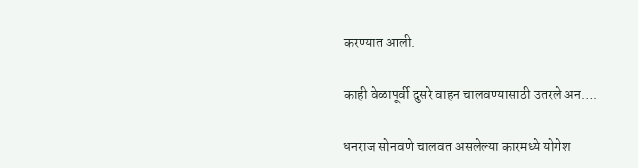करण्यात आली.

काही वेळापूर्वी दुसरे वाहन चालवण्यासाठी उतरले अन….

धनराज सोनवणे चालवत असलेल्या कारमध्ये योगेश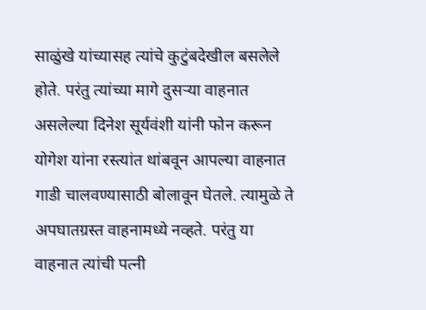साळुंखे यांच्यासह त्यांचे कुटुंबदेखील बसलेले होते. परंतु त्यांच्या मागे दुसऱ्या वाहनात असलेल्या दिनेश सूर्यवंशी यांनी फोन करून योगेश यांना रस्त्यांत थांबवून आपल्या वाहनात गाडी चालवण्यासाठी बोलावून घेतले. त्यामुळे ते अपघातग्रस्त वाहनामध्ये नव्हते. परंतु या वाहनात त्यांची पत्नी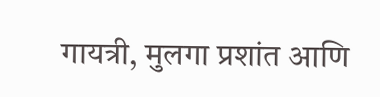गायत्री, मुलगा प्रशांत आणि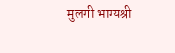मुलगी भाग्यश्री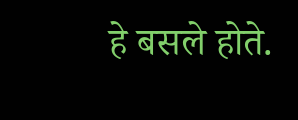हे बसले होते.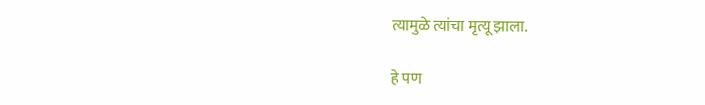त्यामुळे त्यांचा मृत्यू झाला.

हे पण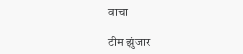वाचा

टीम झुंजार